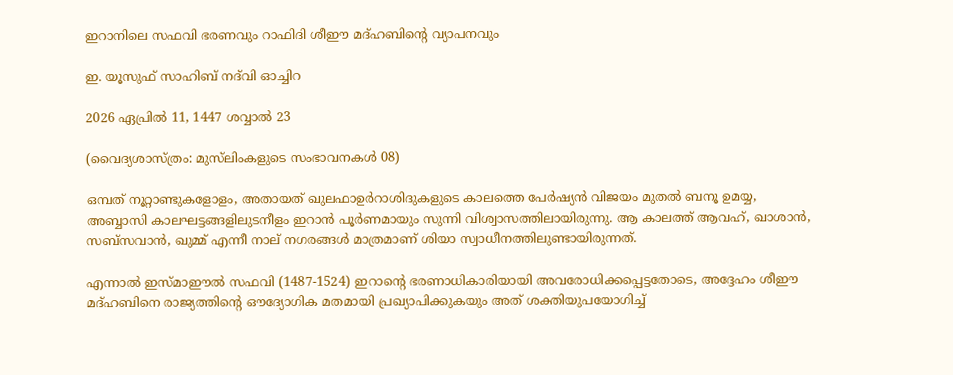ഇറാനിലെ സഫവി ഭരണവും റാഫിദി ശീഈ മദ്ഹബിന്റെ വ്യാപനവും

ഇ. യൂസുഫ് സാഹിബ് നദ്‌വി ഓച്ചിറ

2026 ഏപ്രിൽ 11, 1447 ശവ്വാൽ 23

(വൈദ്യശാസ്ത്രം: മുസ്‌ലിംകളുടെ സംഭാവനകൾ 08)

ഒമ്പത് നൂറ്റാണ്ടുകളോളം, അതായത് ഖുലഫാഉർറാശിദുകളുടെ കാലത്തെ പേർഷ്യൻ വിജയം മുതൽ ബനൂ ഉമയ്യ, അബ്ബാസി കാലഘട്ടങ്ങളിലുടനീളം ഇറാൻ പൂർണമായും സുന്നി വിശ്വാസത്തിലായിരുന്നു. ആ കാലത്ത് ആവഹ്, ഖാശാൻ, സബ്‌സവാൻ, ഖുമ്മ് എന്നീ നാല് നഗരങ്ങൾ മാത്രമാണ് ശിയാ സ്വാധീനത്തിലുണ്ടായിരുന്നത്.

എന്നാൽ ഇസ്മാഈൽ സഫവി (1487-1524) ഇറാന്റെ ഭരണാധികാരിയായി അവരോധിക്കപ്പെട്ടതോടെ, അദ്ദേഹം ശീഈ മദ്ഹബിനെ രാജ്യത്തിന്റെ ഔദ്യോഗിക മതമായി പ്രഖ്യാപിക്കുകയും അത് ശക്തിയുപയോഗിച്ച്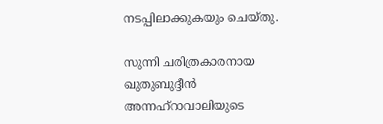നടപ്പിലാക്കുകയും ചെയ്തു.

സുന്നി ചരിത്രകാരനായ ഖുതുബുദ്ദീൻ അന്നഹ്‌റാവാലിയുടെ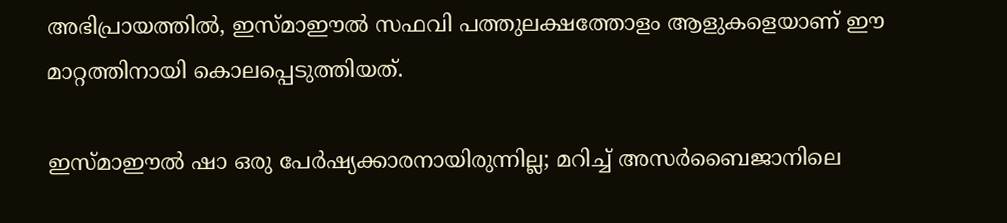അഭിപ്രായത്തിൽ, ഇസ്മാഈൽ സഫവി പത്തുലക്ഷത്തോളം ആളുകളെയാണ് ഈ മാറ്റത്തിനായി കൊലപ്പെടുത്തിയത്.

ഇസ്മാഈൽ ഷാ ഒരു പേർഷ്യക്കാരനായിരുന്നില്ല; മറിച്ച് അസർബൈജാനിലെ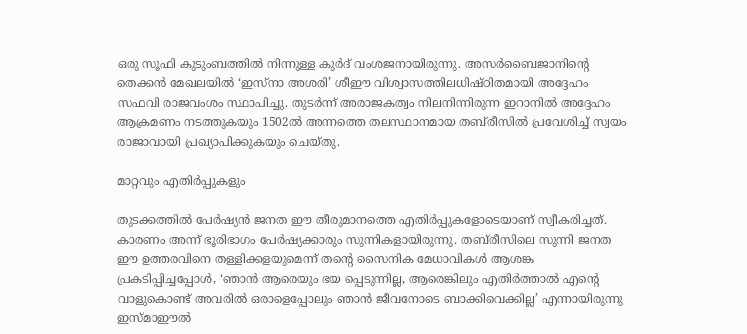ഒരു സൂഫി കുടുംബത്തിൽ നിന്നുള്ള കുർദ് വംശജനായിരുന്നു. അസർബൈജാനിന്റെ തെക്കൻ മേഖലയിൽ ‘ഇസ്‌നാ അശരി’ ശീഈ വിശ്വാസത്തിലധിഷ്ഠിതമായി അദ്ദേഹം സഫവി രാജവംശം സ്ഥാപിച്ചു. തുടർന്ന് അരാജകത്വം നിലനിന്നിരുന്ന ഇറാനിൽ അദ്ദേഹം ആക്രമണം നടത്തുകയും 1502ൽ അന്നത്തെ തലസ്ഥാനമായ തബ്‌രീസിൽ പ്രവേശിച്ച് സ്വയം രാജാവായി പ്രഖ്യാപിക്കുകയും ചെയ്തു.

മാറ്റവും എതിർപ്പുകളും

തുടക്കത്തിൽ പേർഷ്യൻ ജനത ഈ തീരുമാനത്തെ എതിർപ്പുകളോടെയാണ് സ്വീകരിച്ചത്. കാരണം അന്ന് ഭൂരിഭാഗം പേർഷ്യക്കാരും സുന്നികളായിരുന്നു. തബ്‌രീസിലെ സുന്നി ജനത ഈ ഉത്തരവിനെ തള്ളിക്കളയുമെന്ന് തന്റെ സൈനിക മേധാവികൾ ആശങ്ക പ്രകടിപ്പിച്ചപ്പോൾ, ‘ഞാൻ ആരെയും ഭയ പ്പെടുന്നില്ല, ആരെങ്കിലും എതിർത്താൽ എന്റെ വാളുകൊണ്ട് അവരിൽ ഒരാളെപ്പോലും ഞാൻ ജീവനോടെ ബാക്കിവെക്കില്ല’ എന്നായിരുന്നു ഇസ്മാഈൽ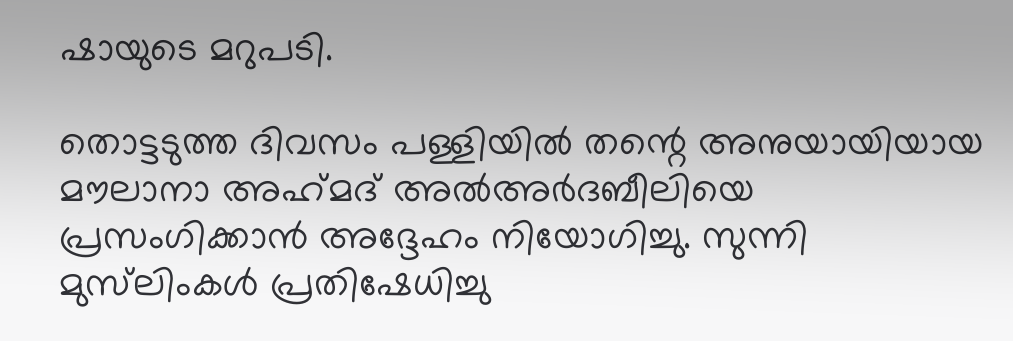ഷായുടെ മറുപടി.

തൊട്ടടുത്ത ദിവസം പള്ളിയിൽ തന്റെ അനുയായിയായ മൗലാനാ അഹ്‌മദ് അൽഅർദബീലിയെ പ്രസംഗിക്കാൻ അദ്ദേഹം നിയോഗിച്ചു. സുന്നി മുസ്‌ലിംകൾ പ്രതിഷേധിച്ചു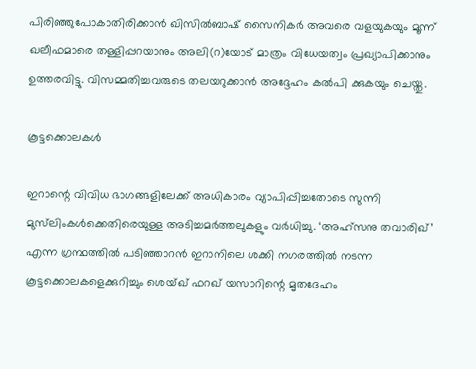പിരിഞ്ഞുപോകാതിരിക്കാൻ ഖിസിൽബാഷ് സൈനികർ അവരെ വളയുകയും മൂന്ന് ഖലീഫമാരെ തള്ളിപ്പറയാനും അലി(റ)യോട് മാത്രം വിധേയത്വം പ്രഖ്യാപിക്കാനും ഉത്തരവിട്ടു. വിസമ്മതിച്ചവരുടെ തലയറുക്കാൻ അദ്ദേഹം കൽപി ക്കുകയും ചെയ്തു.

കൂട്ടക്കൊലകൾ

ഇറാന്റെ വിവിധ ഭാഗങ്ങളിലേക്ക് അധികാരം വ്യാപിപ്പിച്ചതോടെ സുന്നി മുസ്‌ലിംകൾക്കെതിരെയുള്ള അടിച്ചമർത്തലുകളും വർധിച്ചു. ‘അഹ്‌സനു തവാരിഖ്’ എന്ന ഗ്രന്ഥത്തിൽ പടിഞ്ഞാറൻ ഇറാനിലെ ശക്കി നഗരത്തിൽ നടന്ന കൂട്ടക്കൊലകളെക്കുറിച്ചും ശെയ്ഖ് ഫറഖ് യസാറിന്റെ മൃതദേഹം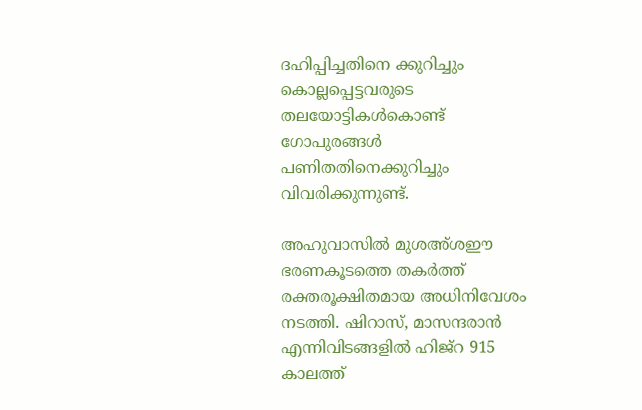ദഹിപ്പിച്ചതിനെ ക്കുറിച്ചും കൊല്ലപ്പെട്ടവരുടെ തലയോട്ടികൾകൊണ്ട് ഗോപുരങ്ങൾ പണിതതിനെക്കുറിച്ചും വിവരിക്കുന്നുണ്ട്.

അഹുവാസിൽ മുശഅ്ശഈ ഭരണകൂടത്തെ തകർത്ത് രക്തരൂക്ഷിതമായ അധിനിവേശം നടത്തി. ഷിറാസ്, മാസന്ദരാൻ എന്നിവിടങ്ങളിൽ ഹിജ്‌റ 915 കാലത്ത്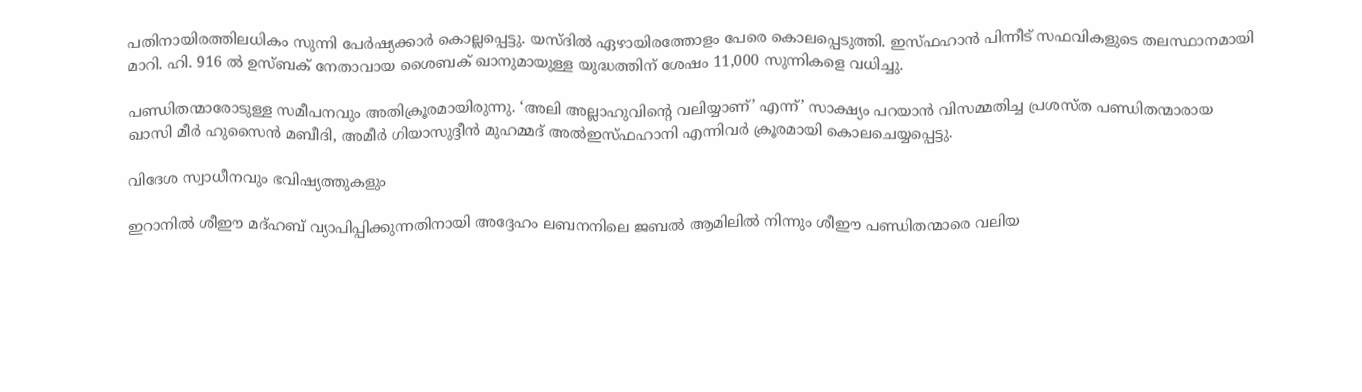പതിനായിരത്തിലധികം സുന്നി പേർഷ്യക്കാർ കൊല്ലപ്പെട്ടു. യസ്ദിൽ ഏഴായിരത്തോളം പേരെ കൊലപ്പെടുത്തി. ഇസ്‌ഫഹാൻ പിന്നീട് സഫവികളുടെ തലസ്ഥാനമായി മാറി. ഹി. 916 ൽ ഉസ്ബക് നേതാവായ ശൈബക് ഖാനുമായുള്ള യുദ്ധത്തിന് ശേഷം 11,000 സുന്നികളെ വധിച്ചു.

പണ്ഡിതന്മാരോടുള്ള സമീപനവും അതിക്രൂരമായിരുന്നു. ‘അലി അല്ലാഹുവിന്റെ വലിയ്യാണ്’ എന്ന്’ സാക്ഷ്യം പറയാൻ വിസമ്മതിച്ച പ്രശസ്ത പണ്ഡിതന്മാരായ ഖാസി മീർ ഹുസൈൻ മബീദി, അമീർ ഗിയാസുദ്ദീൻ മുഹമ്മദ് അൽഇസ്ഫഹാനി എന്നിവർ ക്രൂരമായി കൊലചെയ്യപ്പെട്ടു.

വിദേശ സ്വാധീനവും ഭവിഷ്യത്തുകളും

ഇറാനിൽ ശീഈ മദ്ഹബ് വ്യാപിപ്പിക്കുന്നതിനായി അദ്ദേഹം ലബനനിലെ ജബൽ ആമിലിൽ നിന്നും ശീഈ പണ്ഡിതന്മാരെ വലിയ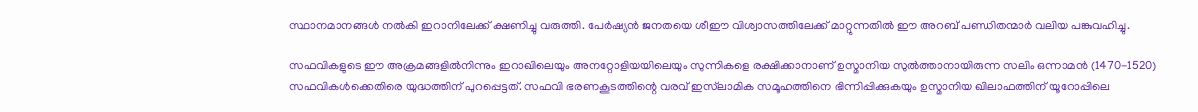സ്ഥാനമാനങ്ങൾ നൽകി ഇറാനിലേക്ക് ക്ഷണിച്ചു വരുത്തി. പേർഷ്യൻ ജനതയെ ശീഈ വിശ്വാസത്തിലേക്ക് മാറ്റുന്നതിൽ ഈ അറബ് പണ്ഡിതന്മാർ വലിയ പങ്കുവഹിച്ചു.

സഫവികളുടെ ഈ അക്രമങ്ങളിൽനിന്നും ഇറാഖിലെയും അനറ്റോളിയയിലെയും സുന്നികളെ രക്ഷിക്കാനാണ് ഉസ്മാനിയ സുൽത്താനായിരുന്ന സലിം ഒന്നാമൻ (1470-1520) സഫവികൾക്കെതിരെ യുദ്ധത്തിന് പുറപ്പെട്ടത്. സഫവി ഭരണകൂടത്തിന്റെ വരവ് ഇസ്‌ലാമിക സമൂഹത്തിനെ ഭിന്നിപ്പിക്കുകയും ഉസ്മാനിയ ഖിലാഫത്തിന് യൂറോപ്പിലെ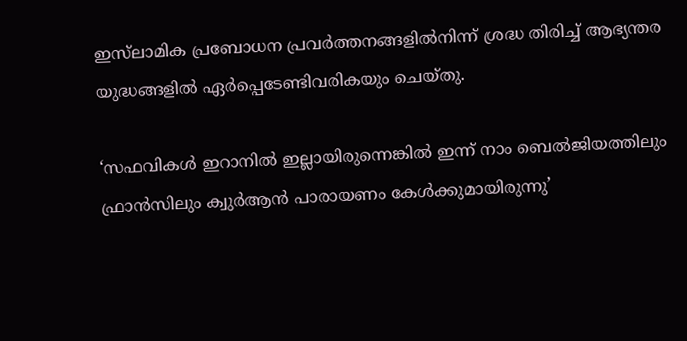ഇസ്‌ലാമിക പ്രബോധന പ്രവർത്തനങ്ങളിൽനിന്ന് ശ്രദ്ധ തിരിച്ച് ആഭ്യന്തര യുദ്ധങ്ങളിൽ ഏർപ്പെടേണ്ടിവരികയും ചെയ്തു.

‘സഫവികൾ ഇറാനിൽ ഇല്ലായിരുന്നെങ്കിൽ ഇന്ന് നാം ബെൽജിയത്തിലും ഫ്രാൻസിലും ക്വുർആൻ പാരായണം കേൾക്കുമായിരുന്നു’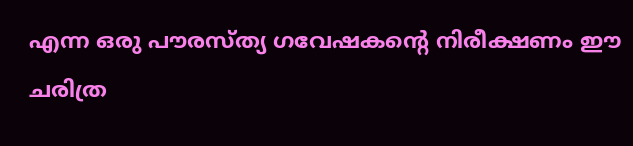എന്ന ഒരു പൗരസ്ത്യ ഗവേഷകന്റെ നിരീക്ഷണം ഈ ചരിത്ര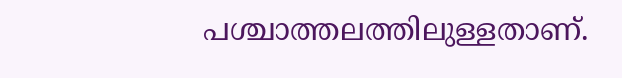പശ്ചാത്തലത്തിലുള്ളതാണ്.